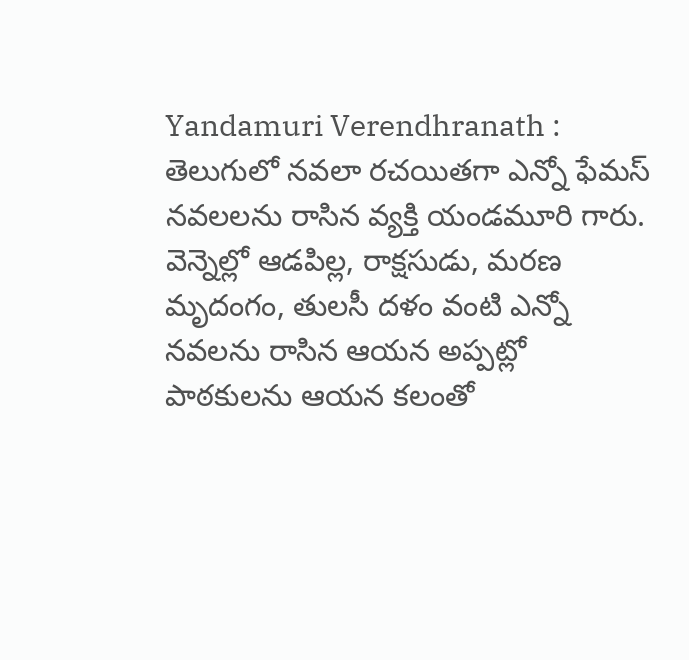Yandamuri Verendhranath : తెలుగులో నవలా రచయితగా ఎన్నో ఫేమస్ నవలలను రాసిన వ్యక్తి యండమూరి గారు. వెన్నెల్లో ఆడపిల్ల, రాక్షసుడు, మరణ మృదంగం, తులసీ దళం వంటి ఎన్నో నవలను రాసిన ఆయన అప్పట్లో పాఠకులను ఆయన కలంతో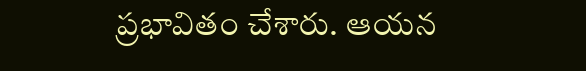ప్రభావితం చేశారు. ఆయన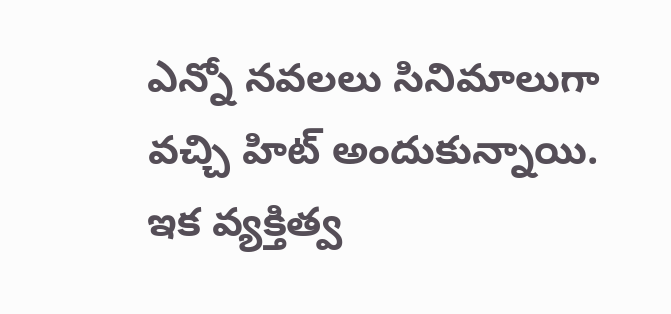ఎన్నో నవలలు సినిమాలుగా వచ్చి హిట్ అందుకున్నాయి. ఇక వ్యక్తిత్వ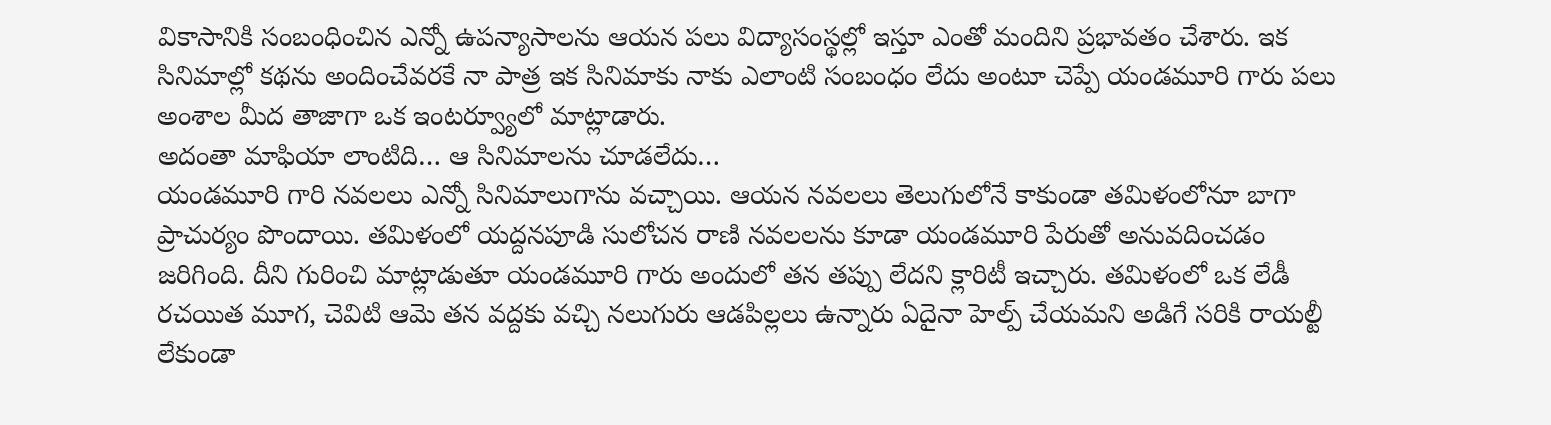వికాసానికి సంబంధించిన ఎన్నో ఉపన్యాసాలను ఆయన పలు విద్యాసంస్థల్లో ఇస్తూ ఎంతో మందిని ప్రభావతం చేశారు. ఇక సినిమాల్లో కథను అందించేవరకే నా పాత్ర ఇక సినిమాకు నాకు ఎలాంటి సంబంధం లేదు అంటూ చెప్పే యండమూరి గారు పలు అంశాల మీద తాజాగా ఒక ఇంటర్వ్యూలో మాట్లాడారు.
అదంతా మాఫియా లాంటిది… ఆ సినిమాలను చూడలేదు…
యండమూరి గారి నవలలు ఎన్నో సినిమాలుగాను వచ్చాయి. ఆయన నవలలు తెలుగులోనే కాకుండా తమిళంలోనూ బాగా ప్రాచుర్యం పొందాయి. తమిళంలో యద్దనపూడి సులోచన రాణి నవలలను కూడా యండమూరి పేరుతో అనువదించడం జరిగింది. దీని గురించి మాట్లాడుతూ యండమూరి గారు అందులో తన తప్పు లేదని క్లారిటీ ఇచ్చారు. తమిళంలో ఒక లేడీ రచయిత మూగ, చెవిటి ఆమె తన వద్దకు వచ్చి నలుగురు ఆడపిల్లలు ఉన్నారు ఏదైనా హెల్ప్ చేయమని అడిగే సరికి రాయల్టీ లేకుండా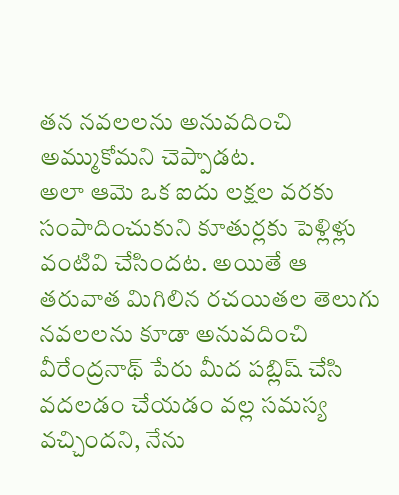తన నవలలను అనువదించి అమ్ముకోమని చెప్పాడట.
అలా ఆమె ఒక ఐదు లక్షల వరకు సంపాదించుకుని కూతుర్లకు పెళ్లిళ్లు వంటివి చేసిందట. అయితే ఆ తరువాత మిగిలిన రచయితల తెలుగు నవలలను కూడా అనువదించి వీరేంద్రనాథ్ పేరు మీద పబ్లిష్ చేసి వదలడం చేయడం వల్ల సమస్య వచ్చిందని, నేను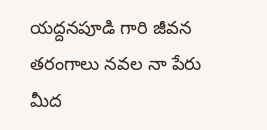యద్దనపూడి గారి జీవన తరంగాలు నవల నా పేరు మీద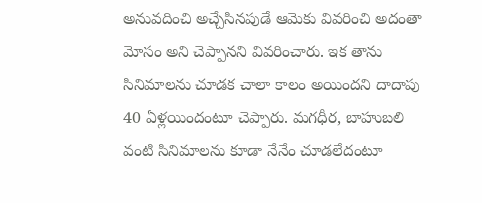అనువదించి అచ్చేసినపుడే ఆమెకు వివరించి అదంతా మోసం అని చెప్పానని వివరించారు. ఇక తాను సినిమాలను చూడక చాలా కాలం అయిందని దాదాపు 40 ఏళ్లయిందంటూ చెప్పారు. మగధీర, బాహుబలి వంటి సినిమాలను కూడా నేనేం చూడలేదంటూ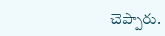చెప్పారు.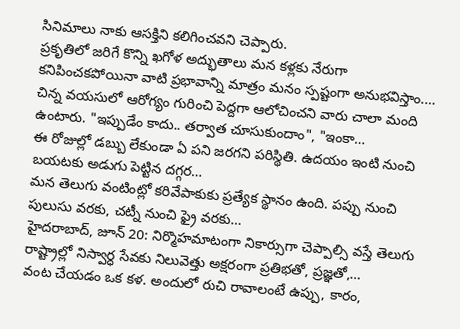సినిమాలు నాకు ఆసక్తిని కలిగించవని చెప్పారు.
ప్రకృతిలో జరిగే కొన్ని ఖగోళ అద్భుతాలు మన కళ్లకు నేరుగా కనిపించకపోయినా వాటి ప్రభావాన్ని మాత్రం మనం స్పష్టంగా అనుభవిస్తాం.…
చిన్న వయసులో ఆరోగ్యం గురించి పెద్దగా ఆలోచించని వారు చాలా మంది ఉంటారు. "ఇప్పుడేం కాదు.. తర్వాత చూసుకుందాం", "ఇంకా…
ఈ రోజుల్లో డబ్బు లేకుండా ఏ పని జరగని పరిస్థితి. ఉదయం ఇంటి నుంచి బయటకు అడుగు పెట్టిన దగ్గర…
మన తెలుగు వంటింట్లో కరివేపాకుకు ప్రత్యేక స్థానం ఉంది. పప్పు నుంచి పులుసు వరకు, చట్నీ నుంచి ఫ్రై వరకు…
హైదరాబాద్, జూన్ 20: నిర్మొహమాటంగా నికార్సుగా చెప్పాల్సి వస్తే తెలుగు రాష్ట్రాల్లో నిస్వార్ధ సేవకు నిలువెత్తు అక్షరంగా ప్రతిభతో, ప్రజ్ఞతో,…
వంట చేయడం ఒక కళ. అందులో రుచి రావాలంటే ఉప్పు, కారం,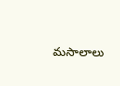మసాలాలు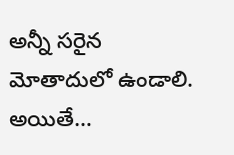అన్నీ సరైన మోతాదులో ఉండాలి. అయితే…